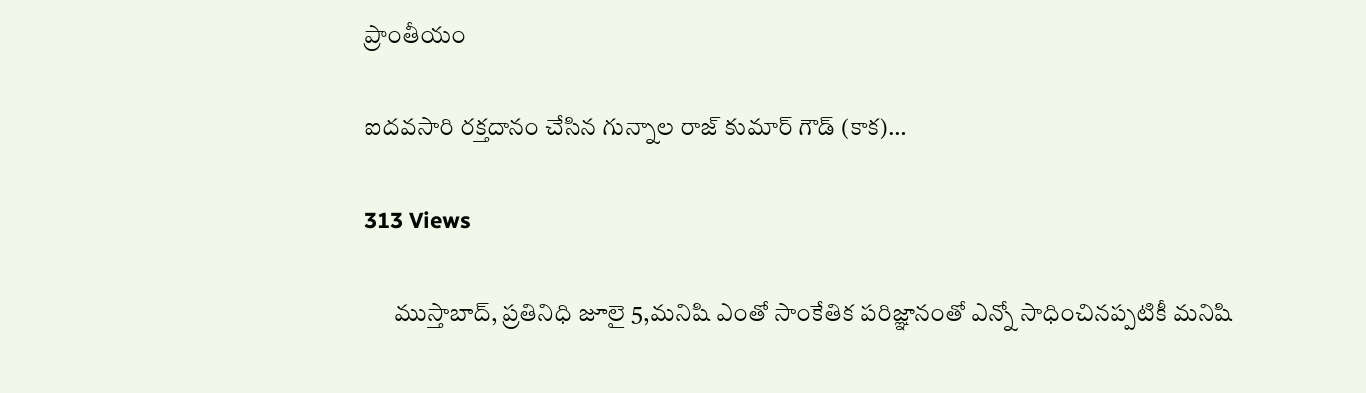ప్రాంతీయం

ఐదవసారి రక్తదానం చేసిన గున్నాల రాజ్ కుమార్ గౌడ్ (కాక)…

313 Views

      ముస్తాబాద్, ప్రతినిధి జూలై 5,మనిషి ఎంతో సాంకేతిక పరిజ్ఞానంతో ఎన్నో సాధించినప్పటికీ మనిషి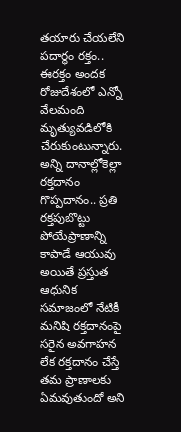తయారు చేయలేని పదార్థం రక్తం.. ఈరక్తం అందక రోజుదేశంలో ఎన్నో వేలమంది మృత్యువడిలోకి చేరుకుంటున్నారు. అన్ని దానాల్లోకెల్లా రక్తదానం గొప్పదానం.. ప్రతి రక్తపుబొట్టు పోయేప్రాణాన్ని కాపాడే ఆయువు అయితే ప్రస్తుత ఆధునిక సమాజంలో నేటికీ మనిషి రక్తదానంపై సరైన అవగాహన లేక రక్తదానం చేస్తే తమ ప్రాణాలకు ఏమవుతుందో అని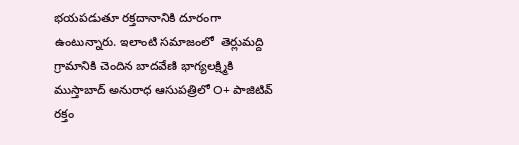భయపడుతూ రక్తదానానికి దూరంగా ఉంటున్నారు. ఇలాంటి సమాజంలో  తెర్లుమద్ది గ్రామానికి చెందిన బాదవేణి భాగ్యలక్ష్మికి ముస్తాబాద్ అనురాధ ఆసుపత్రిలో O+ పాజిటివ్ రక్తం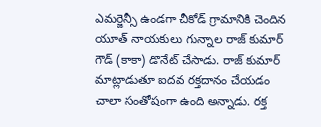ఎమర్జెన్సీ ఉండగా చీకోడ్ గ్రామానికి చెందిన యూత్ నాయకులు గున్నాల రాజ్ కుమార్ గౌడ్ (కాకా) డొనేట్ చేసాడు. రాజ్ కుమార్ మాట్లాడుతూ ఐదవ రక్తదానం చేయడం చాలా సంతోషంగా ఉంది అన్నాడు. రక్త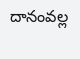దానంవల్ల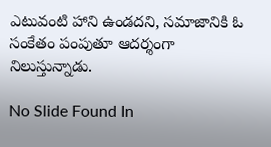ఎటువంటి హాని ఉండదని, సమాజానికి ఓ సంకేతం పంపుతూ ఆదర్శంగా నిలుస్తున్నాడు.

No Slide Found In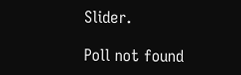Slider.

Poll not found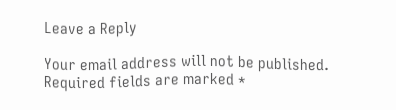Leave a Reply

Your email address will not be published. Required fields are marked *